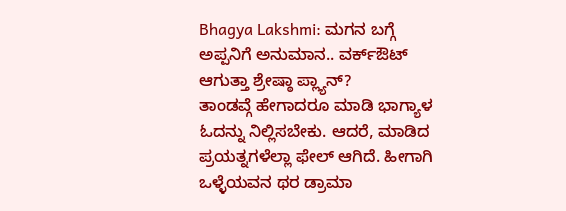Bhagya Lakshmi: ಮಗನ ಬಗ್ಗೆ ಅಪ್ಪನಿಗೆ ಅನುಮಾನ.. ವರ್ಕ್ಔಟ್ ಆಗುತ್ತಾ ಶ್ರೇಷ್ಠಾ ಪ್ಲ್ಯಾನ್?
ತಾಂಡವ್ಗೆ ಹೇಗಾದರೂ ಮಾಡಿ ಭಾಗ್ಯಾಳ ಓದನ್ನು ನಿಲ್ಲಿಸಬೇಕು. ಆದರೆ, ಮಾಡಿದ ಪ್ರಯತ್ನಗಳೆಲ್ಲಾ ಫೇಲ್ ಆಗಿದೆ. ಹೀಗಾಗಿ ಒಳ್ಳೆಯವನ ಥರ ಡ್ರಾಮಾ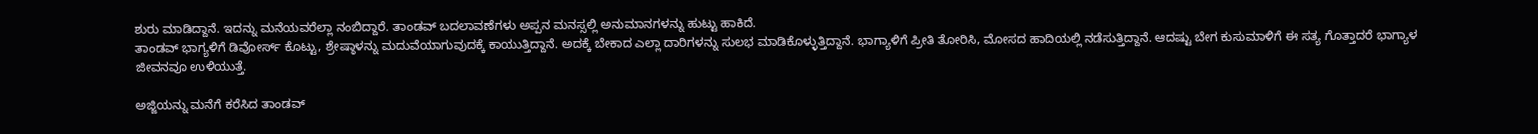ಶುರು ಮಾಡಿದ್ದಾನೆ. ಇದನ್ನು ಮನೆಯವರೆಲ್ಲಾ ನಂಬಿದ್ದಾರೆ. ತಾಂಡವ್ ಬದಲಾವಣೆಗಳು ಅಪ್ಪನ ಮನಸ್ಸಲ್ಲಿ ಅನುಮಾನಗಳನ್ನು ಹುಟ್ಟು ಹಾಕಿದೆ.
ತಾಂಡವ್ ಭಾಗ್ಯಳಿಗೆ ಡಿವೋರ್ಸ್ ಕೊಟ್ಟು, ಶ್ರೇಷ್ಠಾಳನ್ನು ಮದುವೆಯಾಗುವುದಕ್ಕೆ ಕಾಯುತ್ತಿದ್ದಾನೆ. ಅದಕ್ಕೆ ಬೇಕಾದ ಎಲ್ಲಾ ದಾರಿಗಳನ್ನು ಸುಲಭ ಮಾಡಿಕೊಳ್ಳುತ್ತಿದ್ದಾನೆ. ಭಾಗ್ಯಾಳಿಗೆ ಪ್ರೀತಿ ತೋರಿಸಿ, ಮೋಸದ ಹಾದಿಯಲ್ಲಿ ನಡೆಸುತ್ತಿದ್ದಾನೆ. ಆದಷ್ಟು ಬೇಗ ಕುಸುಮಾಳಿಗೆ ಈ ಸತ್ಯ ಗೊತ್ತಾದರೆ ಭಾಗ್ಯಾಳ ಜೀವನವೂ ಉಳಿಯುತ್ತೆ.

ಅಜ್ಜಿಯನ್ನು ಮನೆಗೆ ಕರೆಸಿದ ತಾಂಡವ್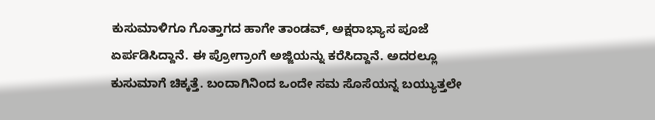ಕುಸುಮಾಳಿಗೂ ಗೊತ್ತಾಗದ ಹಾಗೇ ತಾಂಡವ್, ಅಕ್ಷರಾಭ್ಯಾಸ ಪೂಜೆ ಏರ್ಪಡಿಸಿದ್ದಾನೆ. ಈ ಪ್ರೋಗ್ರಾಂಗೆ ಅಜ್ಜಿಯನ್ನು ಕರೆಸಿದ್ದಾನೆ. ಅದರಲ್ಲೂ ಕುಸುಮಾಗೆ ಚಿಕ್ಕತ್ತೆ. ಬಂದಾಗಿನಿಂದ ಒಂದೇ ಸಮ ಸೊಸೆಯನ್ನ ಬಯ್ಯುತ್ತಲೇ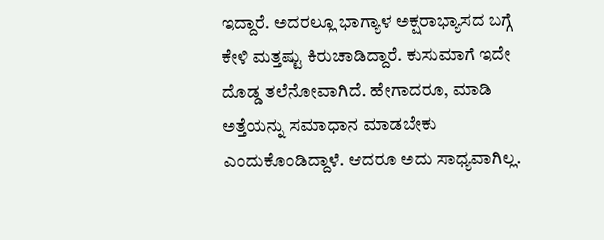ಇದ್ದಾರೆ. ಅದರಲ್ಲೂ ಭಾಗ್ಯಾಳ ಅಕ್ಷರಾಭ್ಯಾಸದ ಬಗ್ಗೆ ಕೇಳಿ ಮತ್ತಷ್ಟು ಕಿರುಚಾಡಿದ್ದಾರೆ. ಕುಸುಮಾಗೆ ಇದೇ ದೊಡ್ಡ ತಲೆನೋವಾಗಿದೆ. ಹೇಗಾದರೂ, ಮಾಡಿ ಅತ್ತೆಯನ್ನು ಸಮಾಧಾನ ಮಾಡಬೇಕು ಎಂದುಕೊಂಡಿದ್ದಾಳೆ. ಆದರೂ ಅದು ಸಾಧ್ಯವಾಗಿಲ್ಲ.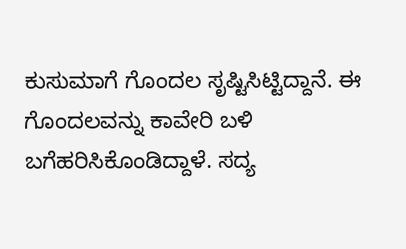ಕುಸುಮಾಗೆ ಗೊಂದಲ ಸೃಷ್ಟಿಸಿಟ್ಟಿದ್ದಾನೆ. ಈ ಗೊಂದಲವನ್ನು ಕಾವೇರಿ ಬಳಿ ಬಗೆಹರಿಸಿಕೊಂಡಿದ್ದಾಳೆ. ಸದ್ಯ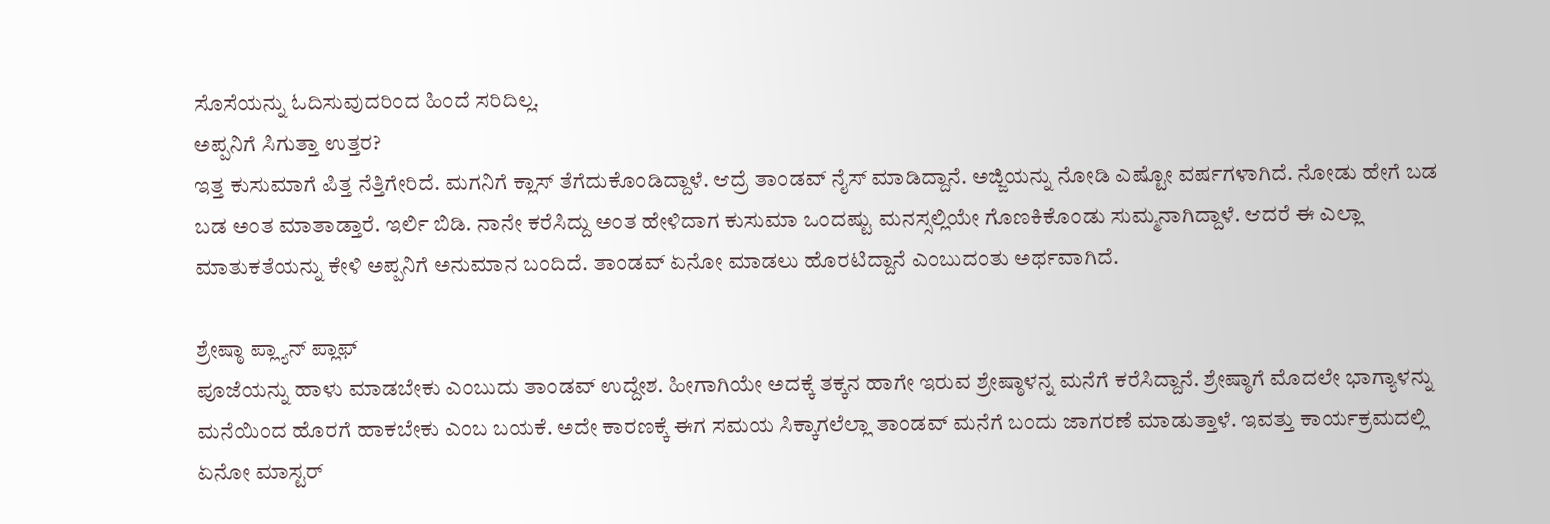ಸೊಸೆಯನ್ನು ಓದಿಸುವುದರಿಂದ ಹಿಂದೆ ಸರಿದಿಲ್ಲ.
ಅಪ್ಪನಿಗೆ ಸಿಗುತ್ತಾ ಉತ್ತರ?
ಇತ್ತ ಕುಸುಮಾಗೆ ಪಿತ್ತ ನೆತ್ತಿಗೇರಿದೆ. ಮಗನಿಗೆ ಕ್ಲಾಸ್ ತೆಗೆದುಕೊಂಡಿದ್ದಾಳೆ. ಆದ್ರೆ ತಾಂಡವ್ ನೈಸ್ ಮಾಡಿದ್ದಾನೆ. ಅಜ್ಜಿಯನ್ನು ನೋಡಿ ಎಷ್ಟೋ ವರ್ಷಗಳಾಗಿದೆ. ನೋಡು ಹೇಗೆ ಬಡ ಬಡ ಅಂತ ಮಾತಾಡ್ತಾರೆ. ಇರ್ಲಿ ಬಿಡಿ. ನಾನೇ ಕರೆಸಿದ್ದು ಅಂತ ಹೇಳಿದಾಗ ಕುಸುಮಾ ಒಂದಷ್ಟು ಮನಸ್ಸಲ್ಲಿಯೇ ಗೊಣಕಿಕೊಂಡು ಸುಮ್ಮನಾಗಿದ್ದಾಳೆ. ಆದರೆ ಈ ಎಲ್ಲಾ ಮಾತುಕತೆಯನ್ನು ಕೇಳಿ ಅಪ್ಪನಿಗೆ ಅನುಮಾನ ಬಂದಿದೆ. ತಾಂಡವ್ ಏನೋ ಮಾಡಲು ಹೊರಟಿದ್ದಾನೆ ಎಂಬುದಂತು ಅರ್ಥವಾಗಿದೆ.

ಶ್ರೇಷ್ಠಾ ಪ್ಲ್ಯಾನ್ ಪ್ಲಾಫ್
ಪೂಜೆಯನ್ನು ಹಾಳು ಮಾಡಬೇಕು ಎಂಬುದು ತಾಂಡವ್ ಉದ್ದೇಶ. ಹೀಗಾಗಿಯೇ ಅದಕ್ಕೆ ತಕ್ಕನ ಹಾಗೇ ಇರುವ ಶ್ರೇಷ್ಠಾಳನ್ನ ಮನೆಗೆ ಕರೆಸಿದ್ದಾನೆ. ಶ್ರೇಷ್ಠಾಗೆ ಮೊದಲೇ ಭಾಗ್ಯಾಳನ್ನು ಮನೆಯಿಂದ ಹೊರಗೆ ಹಾಕಬೇಕು ಎಂಬ ಬಯಕೆ. ಅದೇ ಕಾರಣಕ್ಕೆ ಈಗ ಸಮಯ ಸಿಕ್ಕಾಗಲೆಲ್ಲಾ ತಾಂಡವ್ ಮನೆಗೆ ಬಂದು ಜಾಗರಣೆ ಮಾಡುತ್ತಾಳೆ. ಇವತ್ತು ಕಾರ್ಯಕ್ರಮದಲ್ಲಿ ಏನೋ ಮಾಸ್ಟರ್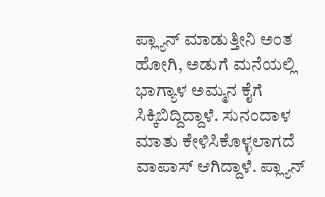ಪ್ಲ್ಯಾನ್ ಮಾಡುತ್ತೀನಿ ಅಂತ ಹೋಗಿ, ಅಡುಗೆ ಮನೆಯಲ್ಲಿ ಭಾಗ್ಯಾಳ ಅಮ್ಮನ ಕೈಗೆ ಸಿಕ್ಕಿಬಿದ್ದಿದ್ದಾಳೆ. ಸುನಂದಾಳ ಮಾತು ಕೇಳಿಸಿಕೊಳ್ಳಲಾಗದೆ ವಾಪಾಸ್ ಆಗಿದ್ದಾಳೆ. ಪ್ಲ್ಯಾನ್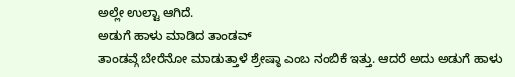ಅಲ್ಲೇ ಉಲ್ಟಾ ಆಗಿದೆ.
ಅಡುಗೆ ಹಾಳು ಮಾಡಿದ ತಾಂಡವ್
ತಾಂಡವ್ಗೆ ಬೇರೆನೋ ಮಾಡುತ್ತಾಳೆ ಶ್ರೇಷ್ಠಾ ಎಂಬ ನಂಬಿಕೆ ಇತ್ತು. ಆದರೆ ಅದು ಅಡುಗೆ ಹಾಳು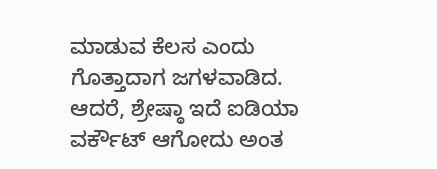ಮಾಡುವ ಕೆಲಸ ಎಂದು ಗೊತ್ತಾದಾಗ ಜಗಳವಾಡಿದ. ಆದರೆ, ಶ್ರೇಷ್ಠಾ ಇದೆ ಐಡಿಯಾ ವರ್ಕೌಟ್ ಆಗೋದು ಅಂತ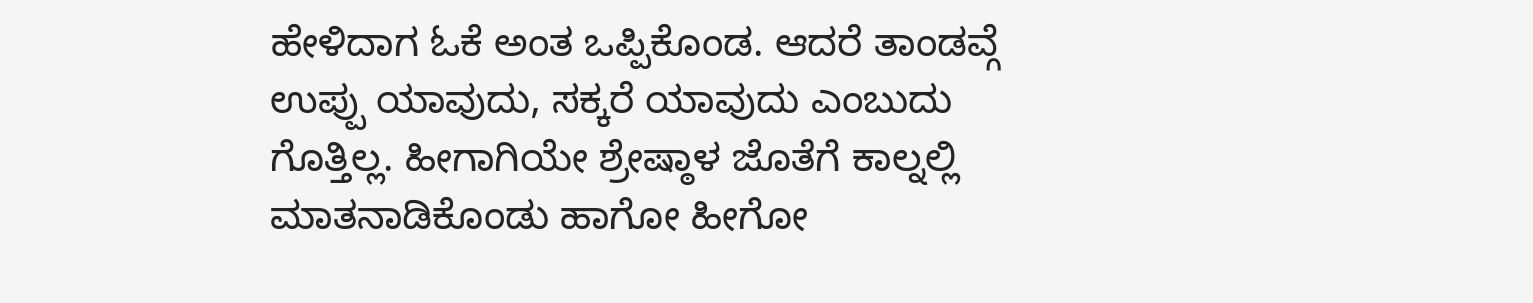ಹೇಳಿದಾಗ ಓಕೆ ಅಂತ ಒಪ್ಪಿಕೊಂಡ. ಆದರೆ ತಾಂಡವ್ಗೆ ಉಪ್ಪು ಯಾವುದು, ಸಕ್ಕರೆ ಯಾವುದು ಎಂಬುದು ಗೊತ್ತಿಲ್ಲ. ಹೀಗಾಗಿಯೇ ಶ್ರೇಷ್ಠಾಳ ಜೊತೆಗೆ ಕಾಲ್ನಲ್ಲಿ ಮಾತನಾಡಿಕೊಂಡು ಹಾಗೋ ಹೀಗೋ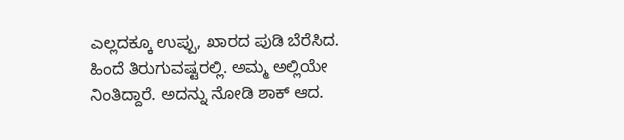ಎಲ್ಲದಕ್ಕೂ ಉಪ್ಪು, ಖಾರದ ಪುಡಿ ಬೆರೆಸಿದ. ಹಿಂದೆ ತಿರುಗುವಷ್ಟರಲ್ಲಿ. ಅಮ್ಮ ಅಲ್ಲಿಯೇ ನಿಂತಿದ್ದಾರೆ. ಅದನ್ನು ನೋಡಿ ಶಾಕ್ ಆದ.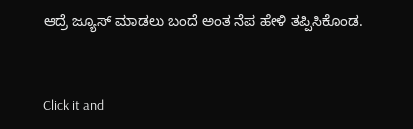ಆದ್ರೆ ಜ್ಯೂಸ್ ಮಾಡಲು ಬಂದೆ ಅಂತ ನೆಪ ಹೇಳಿ ತಪ್ಪಿಸಿಕೊಂಡ.


Click it and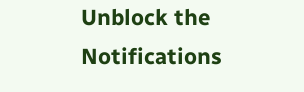Unblock the Notifications